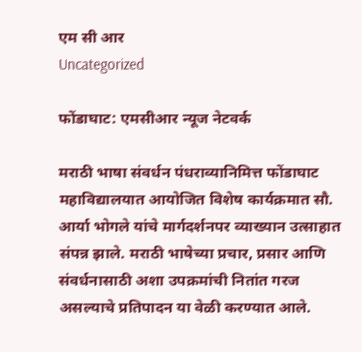एम सी आर
Uncategorized

फोंडाघाट: एमसीआर न्यूज नेटवर्क

मराठी भाषा संवर्धन पंधराव्यानिमित्त फोंडाघाट महाविद्यालयात आयोजित विशेष कार्यक्रमात सौ. आर्या भोगले यांचे मार्गदर्शनपर व्याख्यान उत्साहात संपन्न झाले. मराठी भाषेच्या प्रचार, प्रसार आणि संवर्धनासाठी अशा उपक्रमांची नितांत गरज असल्याचे प्रतिपादन या वेळी करण्यात आले.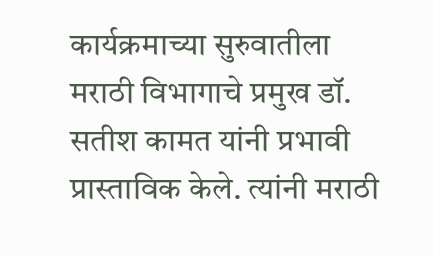कार्यक्रमाच्या सुरुवातीला मराठी विभागाचे प्रमुख डॉ. सतीश कामत यांनी प्रभावी प्रास्ताविक केले. त्यांनी मराठी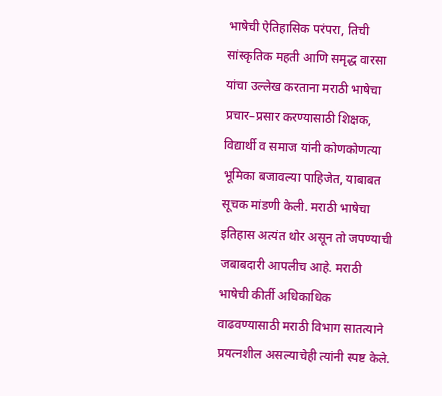भाषेची ऐतिहासिक परंपरा, तिची सांस्कृतिक महती आणि समृद्ध वारसा यांचा उल्लेख करताना मराठी भाषेचा प्रचार–प्रसार करण्यासाठी शिक्षक, विद्यार्थी व समाज यांनी कोणकोणत्या भूमिका बजावल्या पाहिजेत, याबाबत सूचक मांडणी केली. मराठी भाषेचा इतिहास अत्यंत थोर असून तो जपण्याची जबाबदारी आपलीच आहे. मराठी भाषेची कीर्ती अधिकाधिक वाढवण्यासाठी मराठी विभाग सातत्याने प्रयत्नशील असल्याचेही त्यांनी स्पष्ट केले.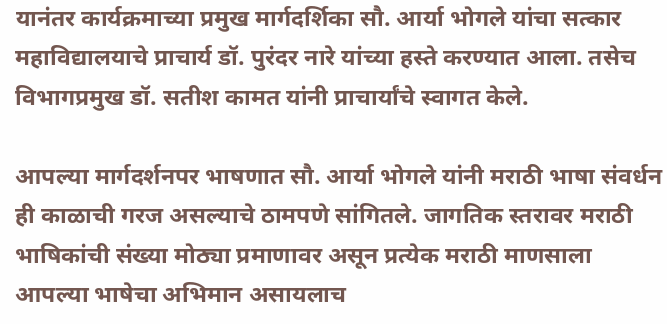यानंतर कार्यक्रमाच्या प्रमुख मार्गदर्शिका सौ. आर्या भोगले यांचा सत्कार महाविद्यालयाचे प्राचार्य डॉ. पुरंदर नारे यांच्या हस्ते करण्यात आला. तसेच विभागप्रमुख डॉ. सतीश कामत यांनी प्राचार्यांचे स्वागत केले.

आपल्या मार्गदर्शनपर भाषणात सौ. आर्या भोगले यांनी मराठी भाषा संवर्धन ही काळाची गरज असल्याचे ठामपणे सांगितले. जागतिक स्तरावर मराठी भाषिकांची संख्या मोठ्या प्रमाणावर असून प्रत्येक मराठी माणसाला आपल्या भाषेचा अभिमान असायलाच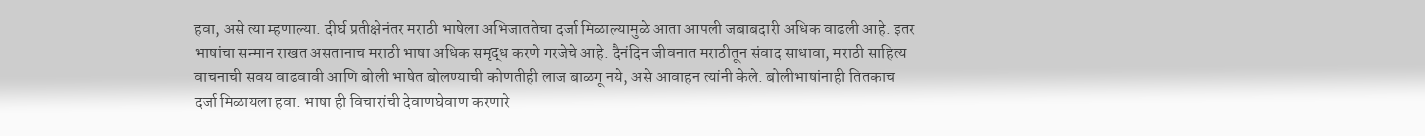हवा, असे त्या म्हणाल्या. दीर्घ प्रतीक्षेनंतर मराठी भाषेला अभिजाततेचा दर्जा मिळाल्यामुळे आता आपली जबाबदारी अधिक वाढली आहे. इतर भाषांचा सन्मान राखत असतानाच मराठी भाषा अधिक समृद्ध करणे गरजेचे आहे. दैनंदिन जीवनात मराठीतून संवाद साधावा, मराठी साहित्य वाचनाची सवय वाढवावी आणि बोली भाषेत बोलण्याची कोणतीही लाज बाळगू नये, असे आवाहन त्यांनी केले. बोलीभाषांनाही तितकाच दर्जा मिळायला हवा. भाषा ही विचारांची देवाणघेवाण करणारे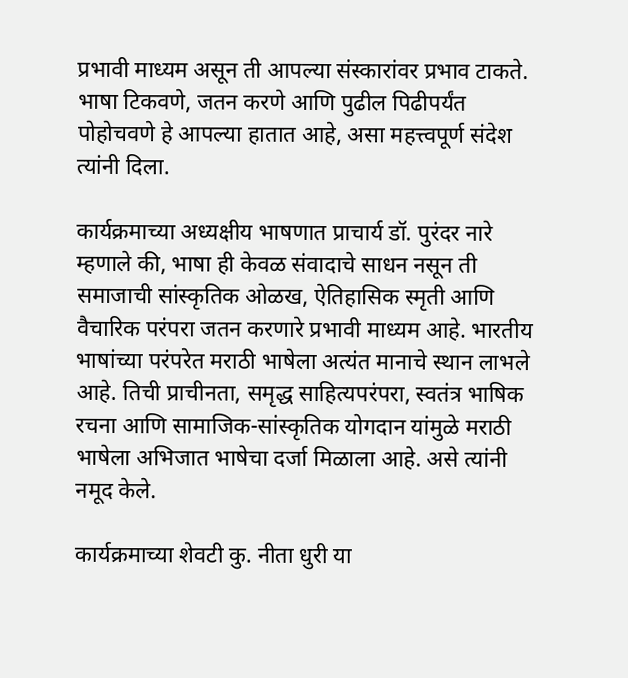प्रभावी माध्यम असून ती आपल्या संस्कारांवर प्रभाव टाकते. भाषा टिकवणे, जतन करणे आणि पुढील पिढीपर्यंत पोहोचवणे हे आपल्या हातात आहे, असा महत्त्वपूर्ण संदेश त्यांनी दिला.

कार्यक्रमाच्या अध्यक्षीय भाषणात प्राचार्य डॉ. पुरंदर नारे म्हणाले की, भाषा ही केवळ संवादाचे साधन नसून ती समाजाची सांस्कृतिक ओळख, ऐतिहासिक स्मृती आणि वैचारिक परंपरा जतन करणारे प्रभावी माध्यम आहे. भारतीय भाषांच्या परंपरेत मराठी भाषेला अत्यंत मानाचे स्थान लाभले आहे. तिची प्राचीनता, समृद्ध साहित्यपरंपरा, स्वतंत्र भाषिक रचना आणि सामाजिक-सांस्कृतिक योगदान यांमुळे मराठी भाषेला अभिजात भाषेचा दर्जा मिळाला आहे. असे त्यांनी नमूद केले.

कार्यक्रमाच्या शेवटी कु. नीता धुरी या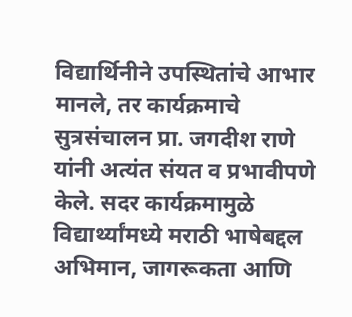विद्यार्थिनीने उपस्थितांचे आभार मानले, तर कार्यक्रमाचे सुत्रसंचालन प्रा. जगदीश राणे यांनी अत्यंत संयत व प्रभावीपणे केले. सदर कार्यक्रमामुळे विद्यार्थ्यांमध्ये मराठी भाषेबद्दल अभिमान, जागरूकता आणि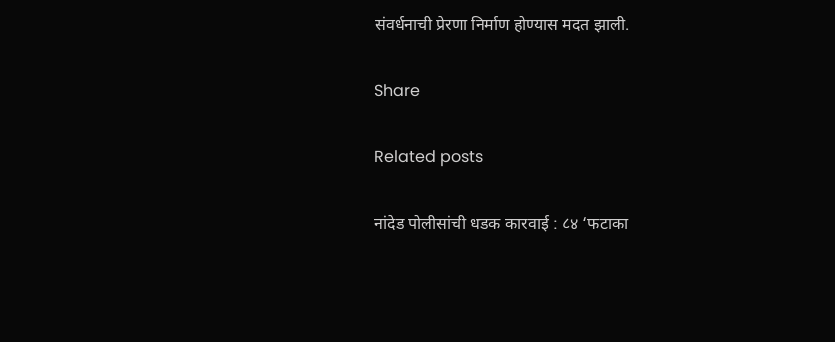संवर्धनाची प्रेरणा निर्माण होण्यास मदत झाली.

Share

Related posts

नांदेड पोलीसांची धडक कारवाई : ८४ ‘फटाका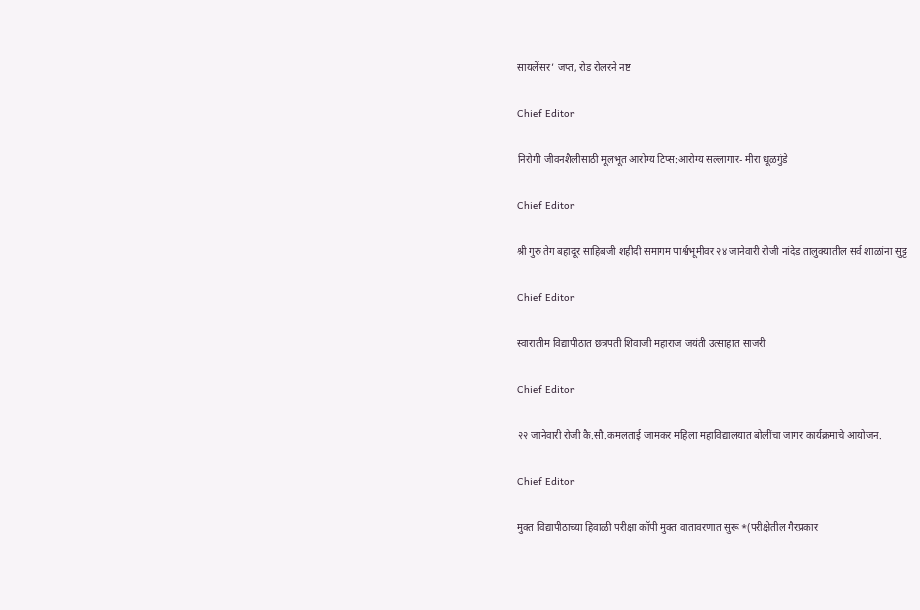सायलेंसर’ जप्त, रोड रोलरने नष्ट

Chief Editor

निरोगी जीवनशैलीसाठी मूलभूत आरोग्य टिप्स:आरोग्य सल्लागार- मीरा धूळगुंडे

Chief Editor

श्री गुरु तेग बहादूर साहिबजी शहीदी समागम पार्श्वभूमीवर २४ जानेवारी रोजी नांदेड तालुक्यातील सर्व शाळांना सुट्ट

Chief Editor

स्वारातीम विद्यापीठात छत्रपती शिवाजी महाराज जयंती उत्साहात साजरी

Chief Editor

२२ जानेवारी रोजी कै.सौ.कमलताई जामकर महिला महाविद्यालयात बोलींचा जागर कार्यक्रमाचे आयोजन.

Chief Editor

मुक्त विद्यापीठाच्या हिवाळी परीक्षा कॉपी मुक्त वातावरणात सुरू *(परीक्षेतील गैरप्रकार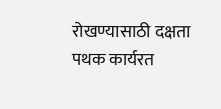रोखण्यासाठी दक्षता पथक कार्यरत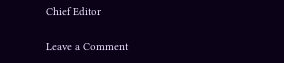Chief Editor

Leave a Comment